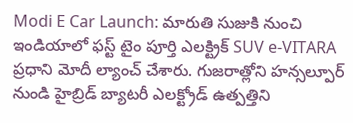Modi E Car Launch: మారుతి సుజుకి నుంచి ఇండియాలో ఫస్ట్ టైం పూర్తి ఎలక్ట్రిక్ SUV e-VITARA ప్రధాని మోదీ ల్యాంచ్ చేశారు. గుజరాత్లోని హన్సల్పూర్ నుండి హైబ్రిడ్ బ్యాటరీ ఎలక్ట్రోడ్ ఉత్పత్తిని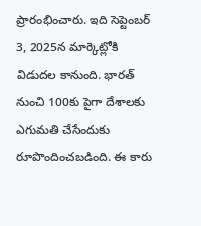ప్రారంభించారు. ఇది సెప్టెంబర్ 3, 2025న మార్కెట్లోకి విడుదల కానుంది. భారత్ నుంచి 100కు పైగా దేశాలకు ఎగుమతి చేసేందుకు రూపొందించబడింది. ఈ కారు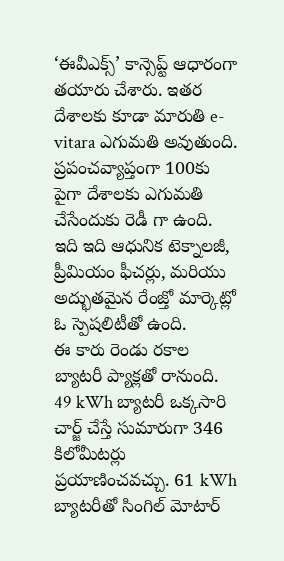‘ఈవీఎక్స్’ కాన్సెప్ట్ ఆధారంగా తయారు చేశారు. ఇతర దేశాలకు కూడా మారుతి e-vitara ఎగుమతి అవుతుంది. ప్రపంచవ్యాప్తంగా 100కు పైగా దేశాలకు ఎగుమతి చేసేందుకు రెడీ గా ఉంది. ఇది ఇది ఆధునిక టెక్నాలజీ, ప్రీమియం ఫీచర్లు, మరియు అద్భుతమైన రేంజ్తో మార్కెట్లో ఓ స్పెషలిటీతో ఉంది.
ఈ కారు రెండు రకాల బ్యాటరీ ప్యాక్లతో రానుంది. 49 kWh బ్యాటరీ ఒక్కసారి చార్జ్ చేస్తే సుమారుగా 346 కిలోమీటర్లు ప్రయాణించవచ్చు. 61 kWh బ్యాటరీతో సింగిల్ మోటార్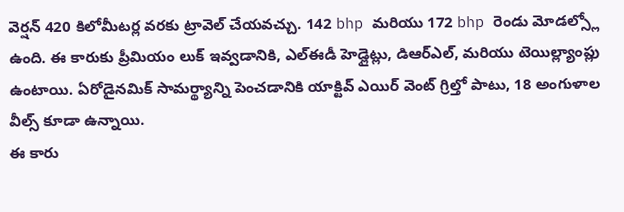వెర్షన్ 420 కిలోమీటర్ల వరకు ట్రావెల్ చేయవచ్చు. 142 bhp మరియు 172 bhp రెండు మోడల్స్లో ఉంది. ఈ కారుకు ప్రీమియం లుక్ ఇవ్వడానికి, ఎల్ఈడీ హెడ్లైట్లు, డిఆర్ఎల్, మరియు టెయిల్ల్యాంప్లు ఉంటాయి. ఏరోడైనమిక్ సామర్థ్యాన్ని పెంచడానికి యాక్టివ్ ఎయిర్ వెంట్ గ్రిల్తో పాటు, 18 అంగుళాల వీల్స్ కూడా ఉన్నాయి.
ఈ కారు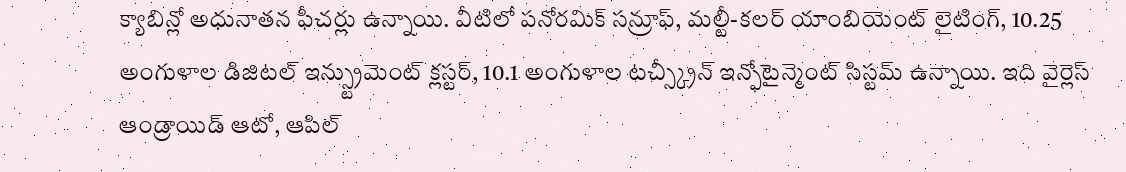క్యాబిన్లో అధునాతన ఫీచర్లు ఉన్నాయి. వీటిలో పనోరమిక్ సన్రూఫ్, మల్టీ-కలర్ యాంబియెంట్ లైటింగ్, 10.25 అంగుళాల డిజిటల్ ఇన్స్ట్రుమెంట్ క్లస్టర్, 10.1 అంగుళాల టచ్స్క్రీన్ ఇన్ఫోటైన్మెంట్ సిస్టమ్ ఉన్నాయి. ఇది వైర్లెస్ ఆండ్రాయిడ్ ఆటో, ఆపిల్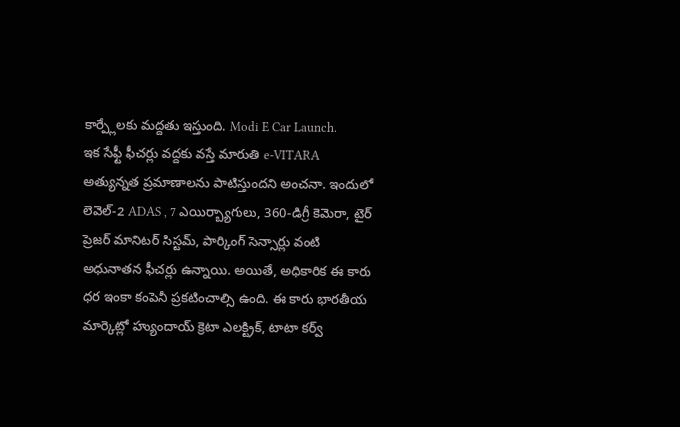కార్ప్లేలకు మద్దతు ఇస్తుంది. Modi E Car Launch.
ఇక సేఫ్టీ ఫీచర్లు వద్దకు వస్తే మారుతి e-VITARA అత్యున్నత ప్రమాణాలను పాటిస్తుందని అంచనా. ఇందులో లెవెల్-2 ADAS , 7 ఎయిర్బ్యాగులు, 360-డిగ్రీ కెమెరా, టైర్ ప్రెజర్ మానిటర్ సిస్టమ్, పార్కింగ్ సెన్సార్లు వంటి అధునాతన ఫీచర్లు ఉన్నాయి. అయితే, అధికారిక ఈ కారు ధర ఇంకా కంపెనీ ప్రకటించాల్సి ఉంది. ఈ కారు భారతీయ మార్కెట్లో హ్యుందాయ్ క్రెటా ఎలక్ట్రిక్, టాటా కర్వ్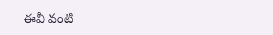ఈవీ వంటి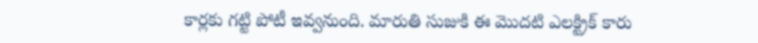కార్లకు గట్టి పోటీ ఇవ్వనుంది. మారుతి సుజుకి ఈ మొదటి ఎలక్ట్రిక్ కారు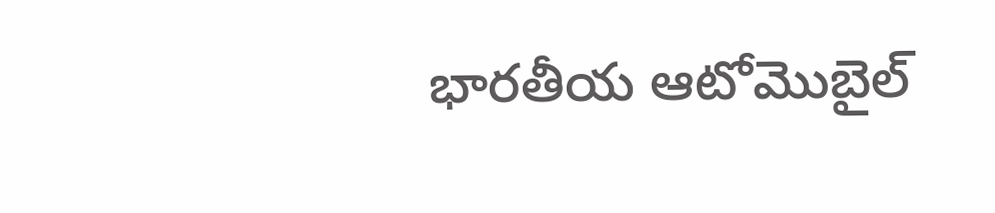భారతీయ ఆటోమొబైల్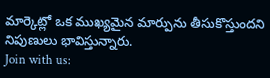మార్కెట్లో ఒక ముఖ్యమైన మార్పును తీసుకొస్తుందని నిపుణులు భావిస్తున్నారు.
Join with us: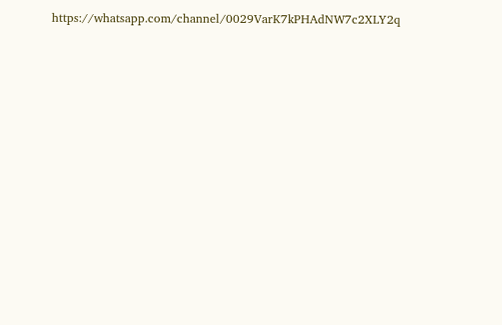https://whatsapp.com/channel/0029VarK7kPHAdNW7c2XLY2q